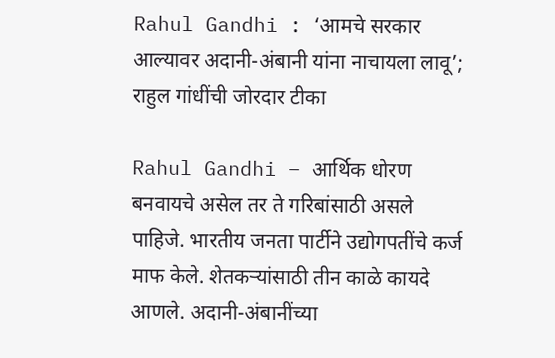Rahul Gandhi : ‘आमचे सरकार आल्यावर अदानी-अंबानी यांना नाचायला लावू’; राहुल गांधींची जोरदार टीका

Rahul Gandhi – आर्थिक धोरण बनवायचे असेल तर ते गरिबांसाठी असले पाहिजे. भारतीय जनता पार्टीने उद्योगपतींचे कर्ज माफ केले. शेतकऱ्यांसाठी तीन काळे कायदे आणले. अदानी-अंबानींच्या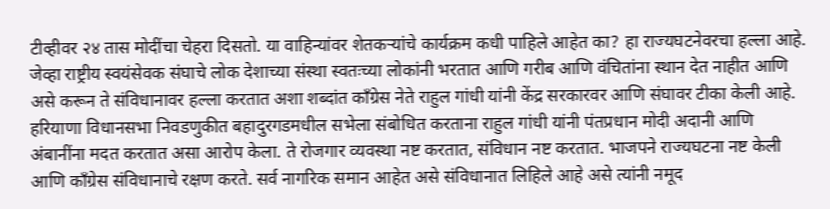टीव्हीवर २४ तास मोदींचा चेहरा दिसतो. या वाहिन्यांवर शेतकऱ्यांचे कार्यक्रम कधी पाहिले आहेत का? हा राज्यघटनेवरचा हल्ला आहे.
जेव्हा राष्ट्रीय स्वयंसेवक संघाचे लोक देशाच्या संस्था स्वतःच्या लोकांनी भरतात आणि गरीब आणि वंचितांना स्थान देत नाहीत आणि असे करून ते संविधानावर हल्ला करतात अशा शब्दांत कॉंग्रेस नेते राहुल गांधी यांनी केंद्र सरकारवर आणि संघावर टीका केली आहे.
हरियाणा विधानसभा निवडणुकीत बहादुरगडमधील सभेला संबोधित करताना राहुल गांधी यांनी पंतप्रधान मोदी अदानी आणि अंबानींना मदत करतात असा आरोप केला. ते रोजगार व्यवस्था नष्ट करतात, संविधान नष्ट करतात. भाजपने राज्यघटना नष्ट केली आणि काँग्रेस संविधानाचे रक्षण करते. सर्व नागरिक समान आहेत असे संविधानात लिहिले आहे असे त्यांनी नमूद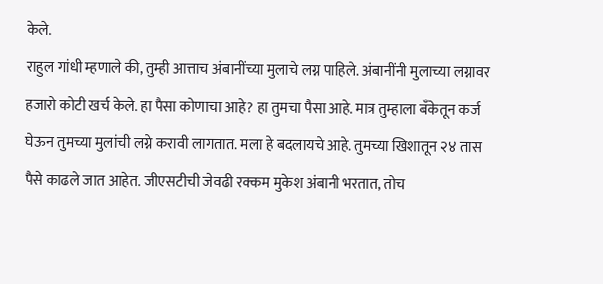केले.
राहुल गांधी म्हणाले की, तुम्ही आत्ताच अंबानींच्या मुलाचे लग्न पाहिले. अंबानींनी मुलाच्या लग्नावर हजारो कोटी खर्च केले. हा पैसा कोणाचा आहे? हा तुमचा पैसा आहे. मात्र तुम्हाला बँकेतून कर्ज घेऊन तुमच्या मुलांची लग्ने करावी लागतात. मला हे बदलायचे आहे. तुमच्या खिशातून २४ तास पैसे काढले जात आहेत. जीएसटीची जेवढी रक्कम मुकेश अंबानी भरतात, तोच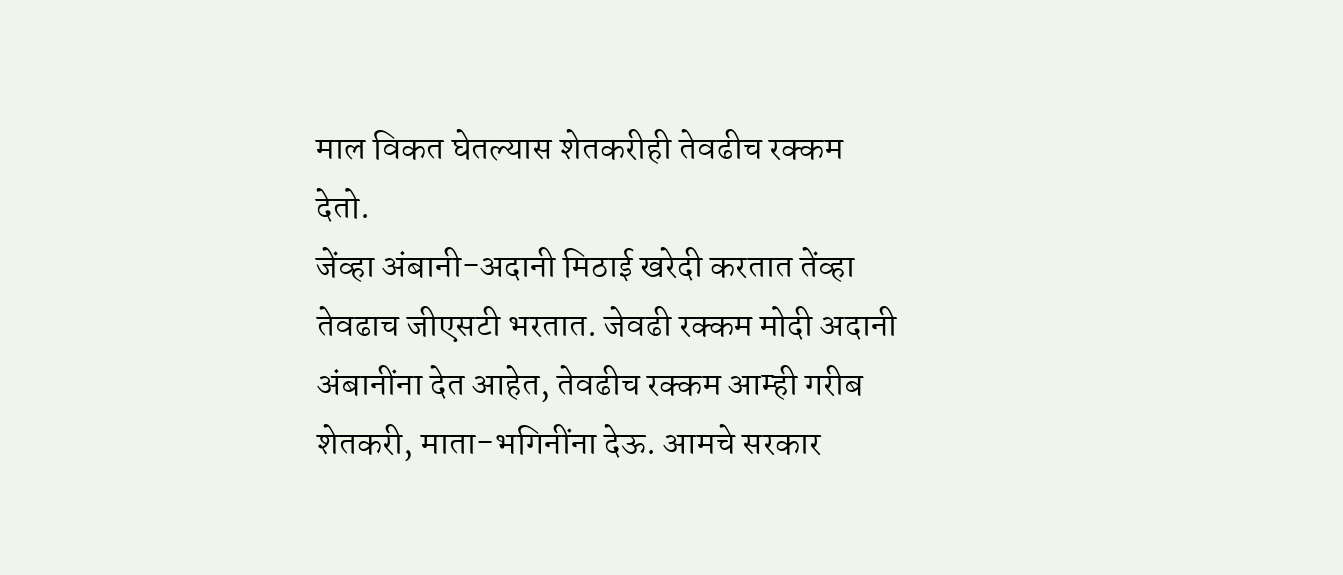माल विकत घेतल्यास शेतकरीही तेवढीच रक्कम देतो.
जेंव्हा अंबानी-अदानी मिठाई खरेदी करतात तेंव्हा तेवढाच जीएसटी भरतात. जेवढी रक्कम मोदी अदानी अंबानींना देत आहेत, तेवढीच रक्कम आम्ही गरीब शेतकरी, माता-भगिनींना देऊ. आमचे सरकार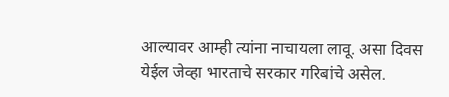आल्यावर आम्ही त्यांना नाचायला लावू. असा दिवस येईल जेव्हा भारताचे सरकार गरिबांचे असेल.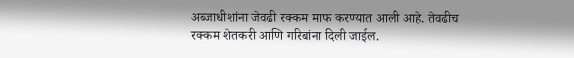अब्जाधीशांना जेवढी रक्कम माफ करण्यात आली आहे. तेवढीच रक्कम शेतकरी आणि गरिबांना दिली जाईल.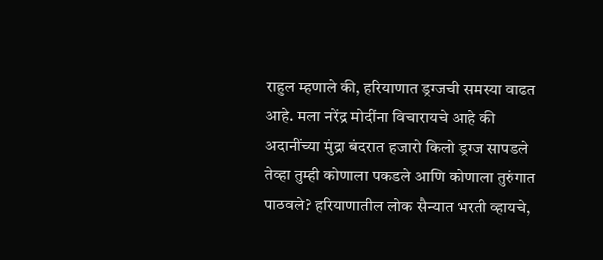राहुल म्हणाले की, हरियाणात ड्रग्जची समस्या वाढत आहे. मला नरेंद्र मोदींना विचारायचे आहे की अदानींच्या मुंद्रा बंदरात हजारो किलो ड्रग्ज सापडले तेव्हा तुम्ही कोणाला पकडले आणि कोणाला तुरुंगात पाठवले? हरियाणातील लोक सैन्यात भरती व्हायचे,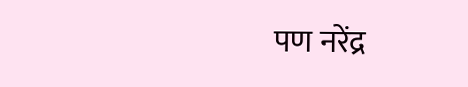पण नरेंद्र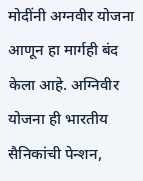मोदींनी अग्नवीर योजना आणून हा मार्गही बंद केला आहे. अग्निवीर योजना ही भारतीय सैनिकांची पेन्शन,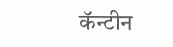कॅन्टीन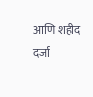आणि शहीद दर्जा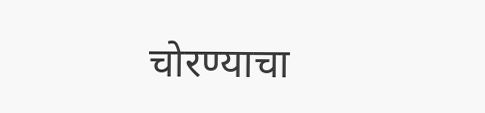चोरण्याचा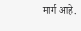मार्ग आहे.